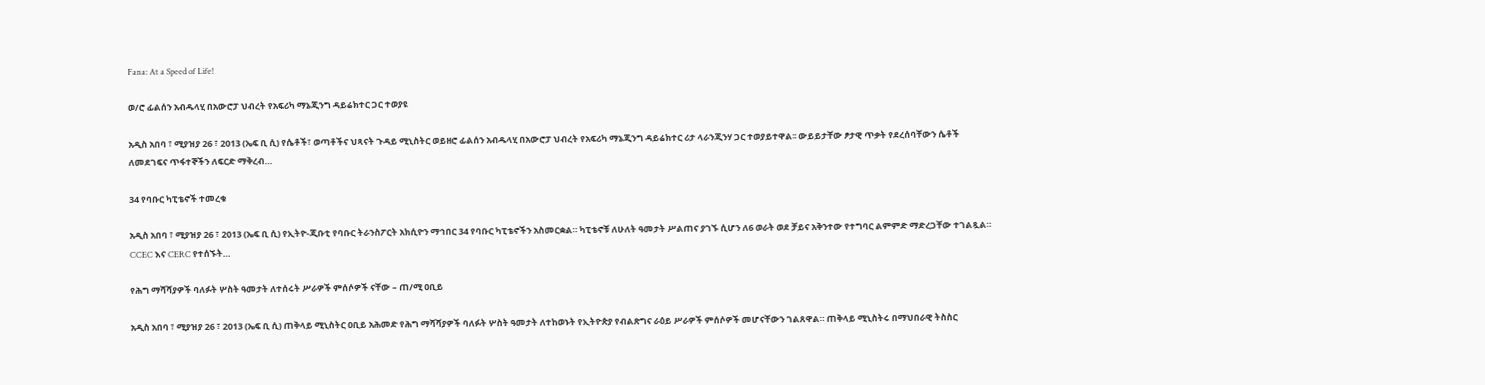Fana: At a Speed of Life!

ወ/ሮ ፊልሰን አብዱላሂ በአውሮፓ ህብረት የአፍሪካ ማኔጂንግ ዳይሬክተር ጋር ተወያዩ

አዲስ አበባ ፣ ሚያዝያ 26 ፣ 2013 (ኤፍ ቢ ሲ) የሴቶች፣ ወጣቶችና ህጻናት ጉዳይ ሚኒስትር ወይዘሮ ፊልሰን አብዱላሂ በአውሮፓ ህብረት የአፍሪካ ማኔጂንግ ዳይሬክተር ሪታ ላራንጂንሃ ጋር ተወያይተዋል፡፡ ውይይታቸው ፆታዊ ጥቃት የደረሰባቸውን ሴቶች ለመደገፍና ጥፋተኞችን ለፍርድ ማቅረብ…

34 የባቡር ካፒቴኖች ተመረቁ

አዲስ አበባ ፣ ሚያዝያ 26 ፣ 2013 (ኤፍ ቢ ሲ) የኢትዮ-ጂቡቲ የባቡር ትራንስፖርት አክሲዮን ማኅበር 34 የባቡር ካፒቴኖችን አስመርቋል። ካፒቴኖቹ ለሁለት ዓመታት ሥልጠና ያገኙ ሲሆን ለ6 ወራት ወደ ቻይና አቅንተው የተግባር ልምምድ ማድረጋቸው ተገልጿል። CCEC እና CERC የተሰኙት…

የሕግ ማሻሻያዎች ባለፉት ሦስት ዓመታት ለተሰሩት ሥራዎች ምሰሶዎች ናቸው – ጠ/ሚ ዐቢይ

አዲስ አበባ ፣ ሚያዝያ 26 ፣ 2013 (ኤፍ ቢ ሲ) ጠቅላይ ሚኒስትር ዐቢይ አሕመድ የሕግ ማሻሻያዎች ባለፉት ሦስት ዓመታት ለተከወኑት የኢትዮጵያ የብልጽግና ራዕይ ሥራዎች ምሰሶዎች መሆናቸውን ገልጸዋል። ጠቅላይ ሚኒስትሩ በማህበራዊ ትስስር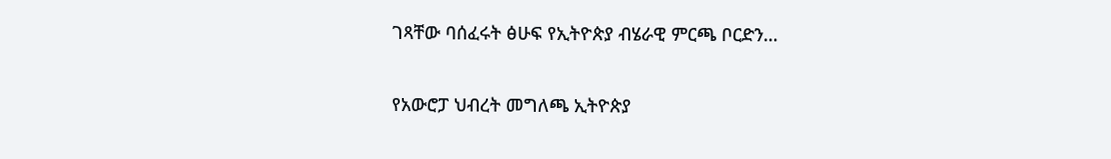ገጻቸው ባሰፈሩት ፅሁፍ የኢትዮጵያ ብሄራዊ ምርጫ ቦርድን…

የአውሮፓ ህብረት መግለጫ ኢትዮጵያ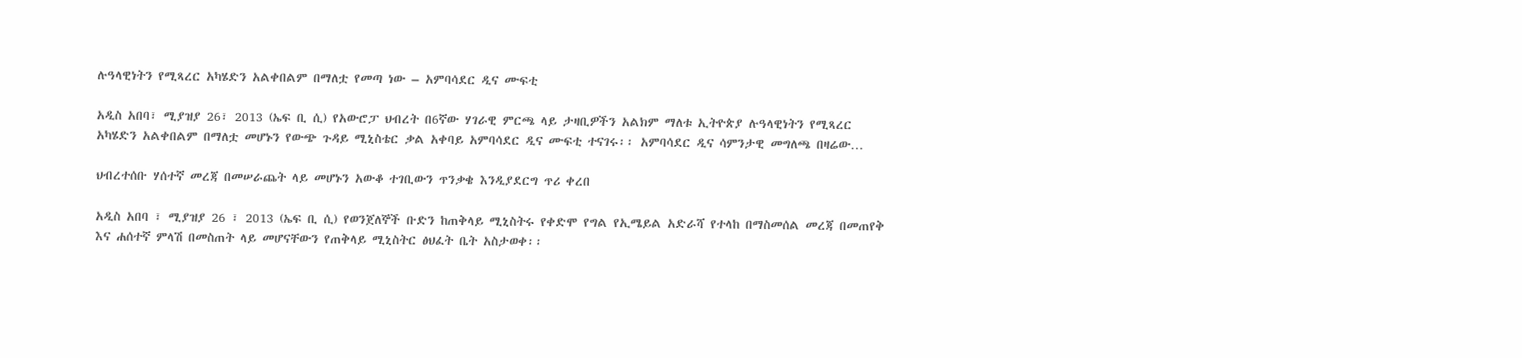ሉዓላዊነትን የሚጻረር አካሄድን አልቀበልም በማለቷ የመጣ ነው – አምባሳደር ዲና ሙፍቲ

አዲስ አበባ፣ ሚያዝያ 26፣ 2013 (ኤፍ ቢ ሲ) የአውሮፓ ህብረት በ6ኛው ሃገራዊ ምርጫ ላይ ታዛቢዎችን አልክም ማለቱ ኢትዮጵያ ሉዓላዊነትን የሚጻረር አካሄድን አልቀበልም በማለቷ መሆኑን የውጭ ጉዳይ ሚኒስቴር ቃል አቀባይ አምባሳደር ዲና ሙፍቲ ተናገሩ፡፡ አምባሳደር ዲና ሳምንታዊ መግለጫ በዛሬው…

ህብረተሰቡ ሃሰተኛ መረጃ በመሠራጨት ላይ መሆኑን አውቆ ተገቢውን ጥንቃቄ እንዲያደርግ ጥሪ ቀረበ

አዲስ አበባ ፣ ሚያዝያ 26 ፣ 2013 (ኤፍ ቢ ሲ) የወንጀለኞች ቡድን ከጠቅላይ ሚኒስትሩ የቀድሞ የግል የኢሜይል አድራሻ የተላከ በማስመሰል መረጃ በመጠየቅ እና ሐሰተኛ ምላሽ በመስጠት ላይ መሆናቸውን የጠቅላይ ሚኒስትር ፅህፈት ቤት አስታወቀ፡፡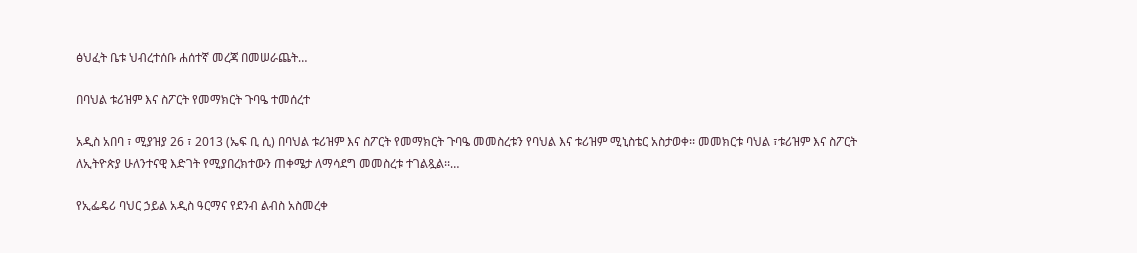ፅህፈት ቤቱ ህብረተሰቡ ሐሰተኛ መረጃ በመሠራጨት…

በባህል ቱሪዝም እና ስፖርት የመማክርት ጉባዔ ተመሰረተ

አዲስ አበባ ፣ ሚያዝያ 26 ፣ 2013 (ኤፍ ቢ ሲ) በባህል ቱሪዝም እና ስፖርት የመማክርት ጉባዔ መመስረቱን የባህል እና ቱሪዝም ሚኒስቴር አስታወቀ፡፡ መመክርቱ ባህል ፣ቱሪዝም እና ስፖርት ለኢትዮጵያ ሁለንተናዊ እድገት የሚያበረክተውን ጠቀሜታ ለማሳደግ መመስረቱ ተገልጿል፡፡…

የኢፌዴሪ ባህር ኃይል አዲስ ዓርማና የደንብ ልብስ አስመረቀ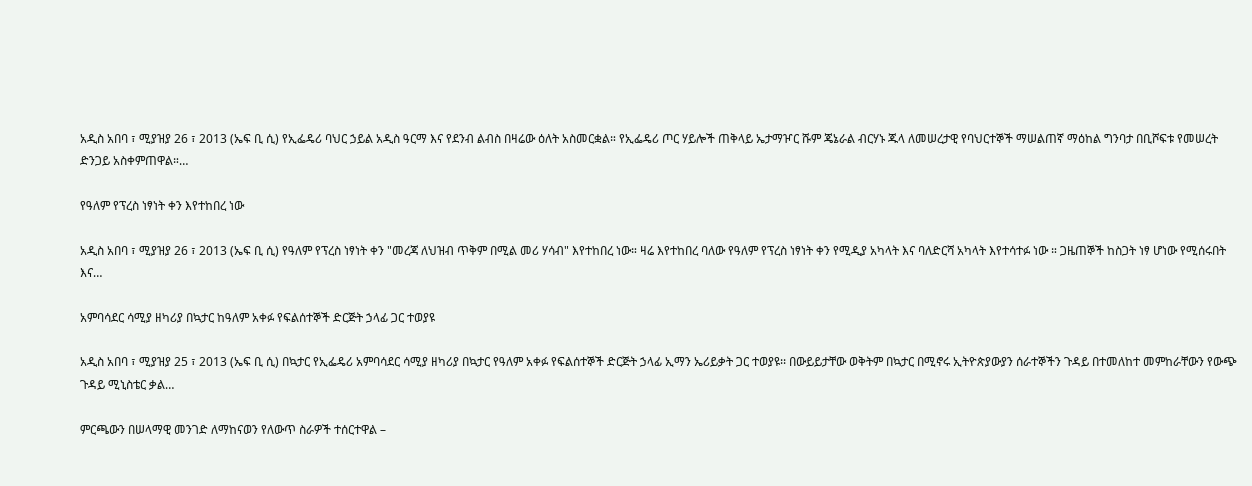አዲስ አበባ ፣ ሚያዝያ 26 ፣ 2013 (ኤፍ ቢ ሲ) የኢፌዴሪ ባህር ኃይል አዲስ ዓርማ እና የደንብ ልብስ በዛሬው ዕለት አስመርቋል። የኢፌዴሪ ጦር ሃይሎች ጠቅላይ ኤታማዦር ሹም ጄኔራል ብርሃኑ ጁላ ለመሠረታዊ የባህርተኞች ማሠልጠኛ ማዕከል ግንባታ በቢሾፍቱ የመሠረት ድንጋይ አስቀምጠዋል።…

የዓለም የፕረስ ነፃነት ቀን እየተከበረ ነው

አዲስ አበባ ፣ ሚያዝያ 26 ፣ 2013 (ኤፍ ቢ ሲ) የዓለም የፕረስ ነፃነት ቀን "መረጃ ለህዝብ ጥቅም በሚል መሪ ሃሳብ" እየተከበረ ነው። ዛሬ እየተከበረ ባለው የዓለም የፕረስ ነፃነት ቀን የሚዲያ አካላት እና ባለድርሻ አካላት እየተሳተፉ ነው ። ጋዜጠኞች ከስጋት ነፃ ሆነው የሚሰሩበት እና…

አምባሳደር ሳሚያ ዘካሪያ በኳታር ከዓለም አቀፉ የፍልሰተኞች ድርጅት ኃላፊ ጋር ተወያዩ

አዲስ አበባ ፣ ሚያዝያ 25 ፣ 2013 (ኤፍ ቢ ሲ) በኳታር የኢፌዴሪ አምባሳደር ሳሚያ ዘካሪያ በኳታር የዓለም አቀፉ የፍልሰተኞች ድርጅት ኃላፊ ኢማን ኤሪይቃት ጋር ተወያዩ፡፡ በውይይታቸው ወቅትም በኳታር በሚኖሩ ኢትዮጵያውያን ሰራተኞችን ጉዳይ በተመለከተ መምከራቸውን የውጭ ጉዳይ ሚኒስቴር ቃል…

ምርጫውን በሠላማዊ መንገድ ለማከናወን የለውጥ ስራዎች ተሰርተዋል –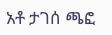አቶ ታገሰ ጫፎ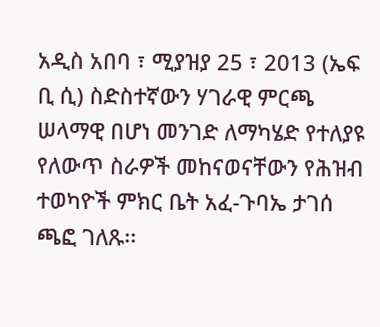አዲስ አበባ ፣ ሚያዝያ 25 ፣ 2013 (ኤፍ ቢ ሲ) ስድስተኛውን ሃገራዊ ምርጫ ሠላማዊ በሆነ መንገድ ለማካሄድ የተለያዩ የለውጥ ስራዎች መከናወናቸውን የሕዝብ ተወካዮች ምክር ቤት አፈ-ጉባኤ ታገሰ ጫፎ ገለጹ፡፡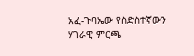አፈ-ጉባኤው የስድስተኛውን ሃገራዊ ምርጫ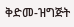ቅድመ-ዝግጅት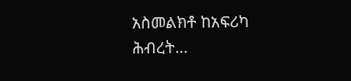አስመልክቶ ከአፍሪካ ሕብረት…